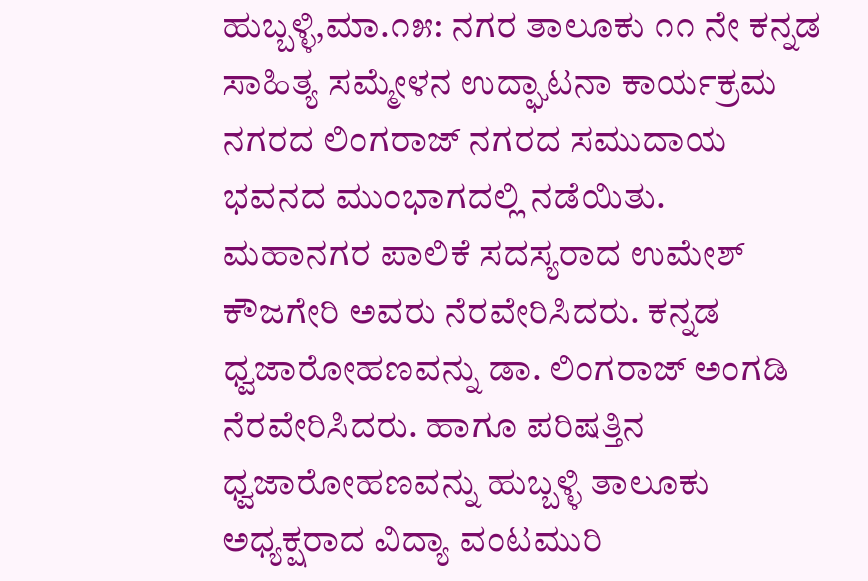ಹುಬ್ಬಳ್ಳಿ,ಮಾ.೧೫: ನಗರ ತಾಲೂಕು ೧೧ ನೇ ಕನ್ನಡ ಸಾಹಿತ್ಯ ಸಮ್ಮೇಳನ ಉದ್ಘಾಟನಾ ಕಾರ್ಯಕ್ರಮ ನಗರದ ಲಿಂಗರಾಜ್ ನಗರದ ಸಮುದಾಯ ಭವನದ ಮುಂಭಾಗದಲ್ಲಿ ನಡೆಯಿತು.
ಮಹಾನಗರ ಪಾಲಿಕೆ ಸದಸ್ಯರಾದ ಉಮೇಶ್ ಕೌಜಗೇರಿ ಅವರು ನೆರವೇರಿಸಿದರು. ಕನ್ನಡ ಧ್ವಜಾರೋಹಣವನ್ನು ಡಾ. ಲಿಂಗರಾಜ್ ಅಂಗಡಿ ನೆರವೇರಿಸಿದರು. ಹಾಗೂ ಪರಿಷತ್ತಿನ ಧ್ವಜಾರೋಹಣವನ್ನು ಹುಬ್ಬಳ್ಳಿ ತಾಲೂಕು ಅಧ್ಯಕ್ಷರಾದ ವಿದ್ಯಾ ವಂಟಮುರಿ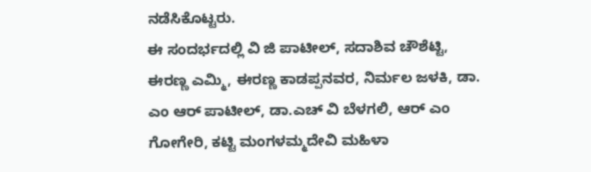ನಡೆಸಿಕೊಟ್ಟರು.
ಈ ಸಂದರ್ಭದಲ್ಲಿ ವಿ ಜಿ ಪಾಟೀಲ್, ಸದಾಶಿವ ಚೌಶೆಟ್ಟಿ, ಈರಣ್ಣ ಎಮ್ಮಿ, ಈರಣ್ಣ ಕಾಡಪ್ಪನವರ, ನಿರ್ಮಲ ಜಳಕಿ, ಡಾ. ಎಂ ಆರ್ ಪಾಟೀಲ್, ಡಾ.ಎಚ್ ವಿ ಬೆಳಗಲಿ, ಆರ್ ಎಂ ಗೋಗೇರಿ, ಕಟ್ಟಿ ಮಂಗಳಮ್ಮದೇವಿ ಮಹಿಳಾ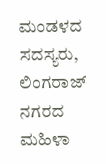ಮಂಡಳದ ಸದಸ್ಯರು, ಲಿಂಗರಾಜ್ ನಗರದ ಮಹಿಳಾ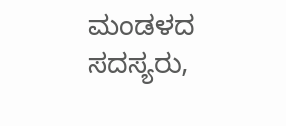ಮಂಡಳದ ಸದಸ್ಯರು,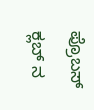ಪ್ರೊಬಸ್ ಕ್ಲಬ್ ನ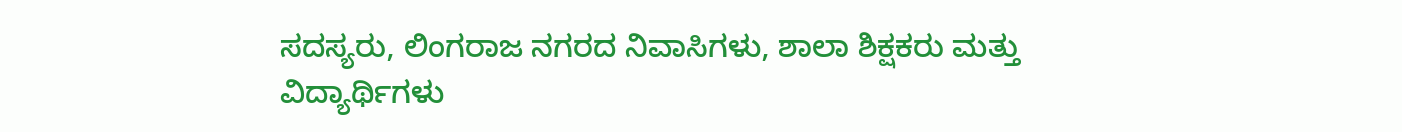ಸದಸ್ಯರು, ಲಿಂಗರಾಜ ನಗರದ ನಿವಾಸಿಗಳು, ಶಾಲಾ ಶಿಕ್ಷಕರು ಮತ್ತು ವಿದ್ಯಾರ್ಥಿಗಳು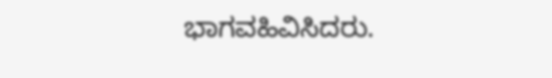ಭಾಗವಹಿವಿಸಿದರು.